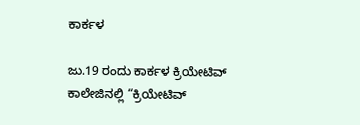ಕಾರ್ಕಳ

ಜು.19 ರಂದು ಕಾರ್ಕಳ ಕ್ರಿಯೇಟಿವ್ ಕಾಲೇಜಿನಲ್ಲಿ “ಕ್ರಿಯೇಟಿವ್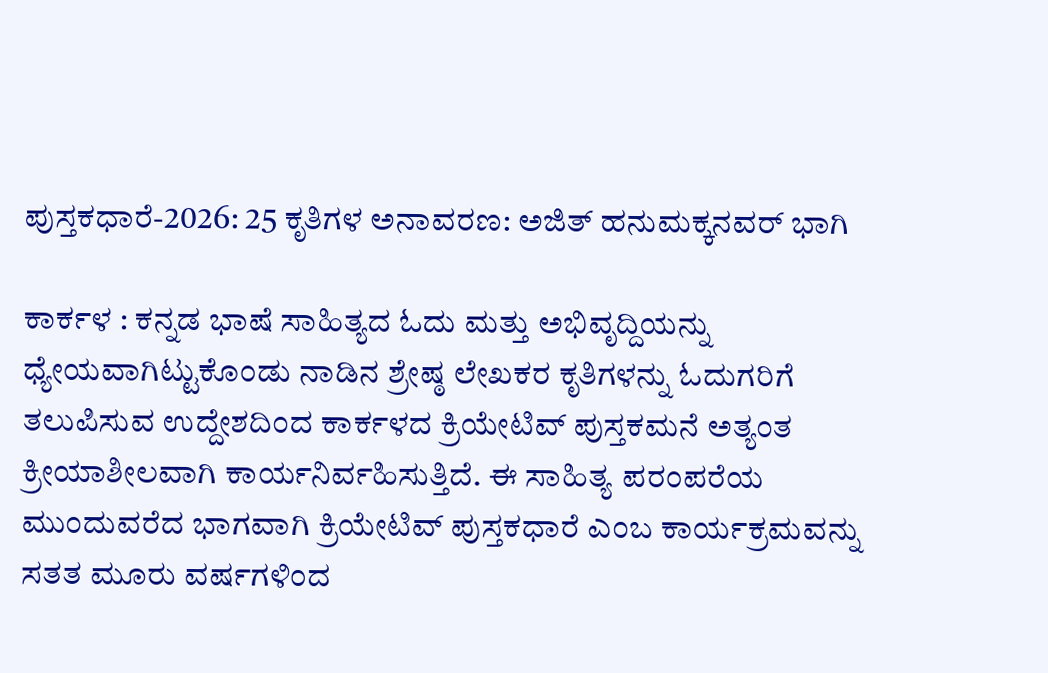ಪುಸ್ತಕಧಾರೆ-2026: 25 ಕೃತಿಗಳ ಅನಾವರಣ: ಅಜಿತ್ ಹನುಮಕ್ಕನವರ್ ಭಾಗಿ

ಕಾರ್ಕಳ : ಕನ್ನಡ ಭಾಷೆ ಸಾಹಿತ್ಯದ ಓದು ಮತ್ತು ಅಭಿವೃದ್ದಿಯನ್ನು ಧ್ಯೇಯವಾಗಿಟ್ಟುಕೊಂಡು ನಾಡಿನ ಶ್ರೇಷ್ಠ ಲೇಖಕರ ಕೃತಿಗಳನ್ನು ಓದುಗರಿಗೆ ತಲುಪಿಸುವ ಉದ್ದೇಶದಿಂದ ಕಾರ್ಕಳದ ಕ್ರಿಯೇಟಿವ್ ಪುಸ್ತಕಮನೆ ಅತ್ಯಂತ ಕ್ರೀಯಾಶೀಲವಾಗಿ ಕಾರ್ಯನಿರ್ವಹಿಸುತ್ತಿದೆ. ಈ ಸಾಹಿತ್ಯ ಪರಂಪರೆಯ ಮುಂದುವರೆದ ಭಾಗವಾಗಿ ಕ್ರಿಯೇಟಿವ್ ಪುಸ್ತಕಧಾರೆ ಎಂಬ ಕಾರ್ಯಕ್ರಮವನ್ನು ಸತತ ಮೂರು ವರ್ಷಗಳಿಂದ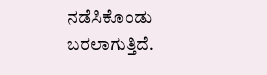ನಡೆಸಿಕೊಂಡು ಬರಲಾಗುತ್ತಿದೆ.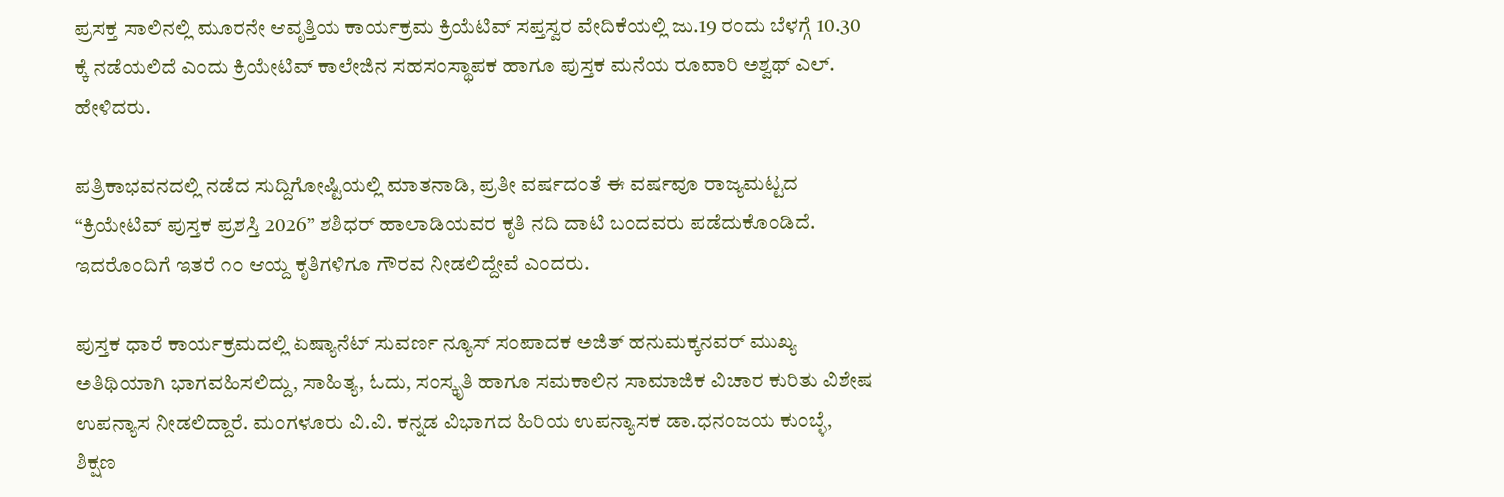ಪ್ರಸಕ್ತ ಸಾಲಿನಲ್ಲಿ ಮೂರನೇ ಆವೃತ್ತಿಯ ಕಾರ್ಯಕ್ರಮ ಕ್ರಿಯೆಟಿವ್ ಸಪ್ತಸ್ವರ ವೇದಿಕೆಯಲ್ಲಿ ಜು.19 ರಂದು ಬೆಳಗ್ಗೆ 10.30 ಕ್ಕೆ ನಡೆಯಲಿದೆ ಎಂದು ಕ್ರಿಯೇಟಿವ್ ಕಾಲೇಜಿನ ಸಹಸಂಸ್ಥಾಪಕ ಹಾಗೂ ಪುಸ್ತಕ ಮನೆಯ ರೂವಾರಿ ಅಶ್ವಥ್ ಎಲ್. ಹೇಳಿದರು.

ಪತ್ರಿಕಾಭವನದಲ್ಲಿ ನಡೆದ ಸುದ್ದಿಗೋಷ್ಟಿಯಲ್ಲಿ ಮಾತನಾಡಿ, ಪ್ರತೀ ವರ್ಷದಂತೆ ಈ ವರ್ಷವೂ ರಾಜ್ಯಮಟ್ಟದ “ಕ್ರಿಯೇಟಿವ್ ಪುಸ್ತಕ ಪ್ರಶಸ್ತಿ 2026” ಶಶಿಧರ್ ಹಾಲಾಡಿಯವರ ಕೃತಿ ನದಿ ದಾಟಿ ಬಂದವರು ಪಡೆದುಕೊಂಡಿದೆ.
ಇದರೊಂದಿಗೆ ಇತರೆ ೧೦ ಆಯ್ದ ಕೃತಿಗಳಿಗೂ ಗೌರವ ನೀಡಲಿದ್ದೇವೆ ಎಂದರು.

ಪುಸ್ತಕ ಧಾರೆ ಕಾರ್ಯಕ್ರಮದಲ್ಲಿ ಏಷ್ಯಾನೆಟ್ ಸುವರ್ಣ ನ್ಯೂಸ್ ಸಂಪಾದಕ ಅಜಿತ್ ಹನುಮಕ್ಕನವರ್ ಮುಖ್ಯ ಅತಿಥಿಯಾಗಿ ಭಾಗವಹಿಸಲಿದ್ದು, ಸಾಹಿತ್ಯ, ಓದು, ಸಂಸ್ಕೃತಿ ಹಾಗೂ ಸಮಕಾಲಿನ ಸಾಮಾಜಿಕ ವಿಚಾರ ಕುರಿತು ವಿಶೇಷ ಉಪನ್ಯಾಸ ನೀಡಲಿದ್ದಾರೆ. ಮಂಗಳೂರು ವಿ.ವಿ. ಕನ್ನಡ ವಿಭಾಗದ ಹಿರಿಯ ಉಪನ್ಯಾಸಕ ಡಾ.ಧನಂಜಯ ಕುಂಬ್ಳೆ, ಶಿಕ್ಷಣ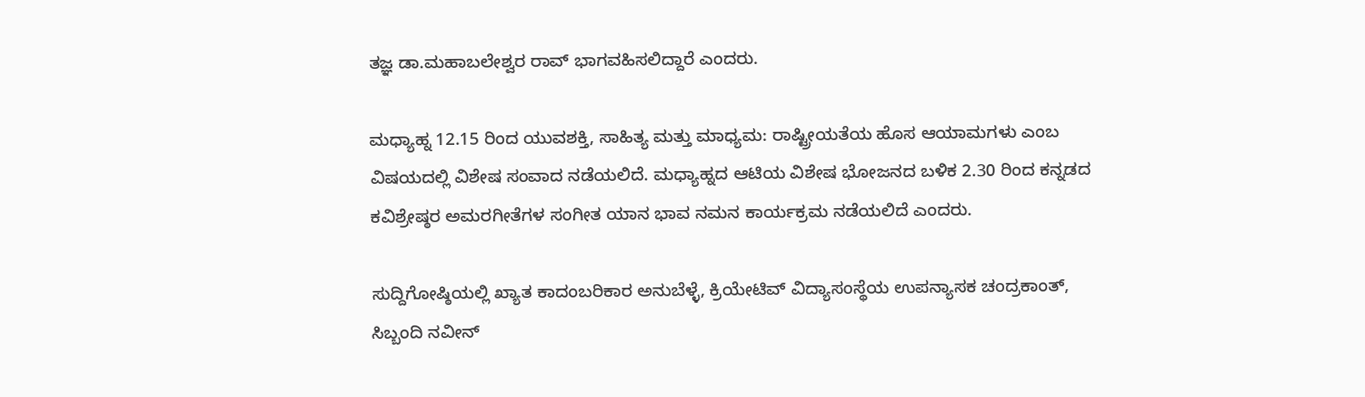ತಜ್ಞ ಡಾ.ಮಹಾಬಲೇಶ್ವರ ರಾವ್ ಭಾಗವಹಿಸಲಿದ್ದಾರೆ ಎಂದರು.

ಮಧ್ಯಾಹ್ನ 12.15 ರಿಂದ ಯುವಶಕ್ತಿ, ಸಾಹಿತ್ಯ ಮತ್ತು ಮಾಧ್ಯಮ: ರಾಷ್ಟ್ರೀಯತೆಯ ಹೊಸ ಆಯಾಮಗಳು ಎಂಬ ವಿಷಯದಲ್ಲಿ ವಿಶೇಷ ಸಂವಾದ ನಡೆಯಲಿದೆ. ಮಧ್ಯಾಹ್ನದ ಆಟಿಯ ವಿಶೇಷ ಭೋಜನದ ಬಳಿಕ 2.30 ರಿಂದ ಕನ್ನಡದ ಕವಿಶ್ರೇಷ್ಠರ ಅಮರಗೀತೆಗಳ ಸಂಗೀತ ಯಾನ ಭಾವ ನಮನ ಕಾರ್ಯಕ್ರಮ ನಡೆಯಲಿದೆ ಎಂದರು.

ಸುದ್ದಿಗೋಷ್ಠಿಯಲ್ಲಿ ಖ್ಯಾತ ಕಾದಂಬರಿಕಾರ ಅನುಬೆಳ್ಳೆ, ಕ್ರಿಯೇಟಿವ್ ವಿದ್ಯಾಸಂಸ್ಥೆಯ ಉಪನ್ಯಾಸಕ ಚಂದ್ರಕಾಂತ್, ಸಿಬ್ಬಂದಿ ನವೀನ್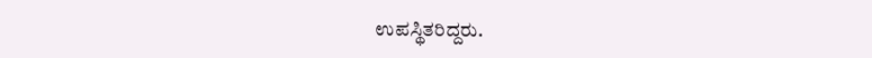ಉಪಸ್ಥಿತರಿದ್ದರು.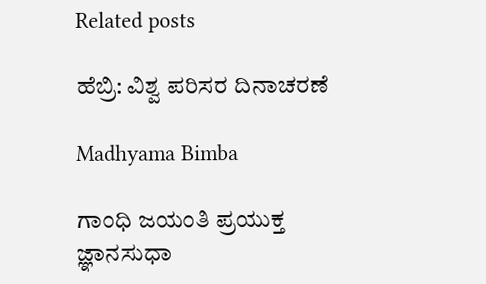Related posts

ಹೆಬ್ರಿ: ವಿಶ್ವ ಪರಿಸರ ದಿನಾಚರಣೆ

Madhyama Bimba

ಗಾಂಧಿ ಜಯಂತಿ ಪ್ರಯುಕ್ತ ಜ್ಞಾನಸುಧಾ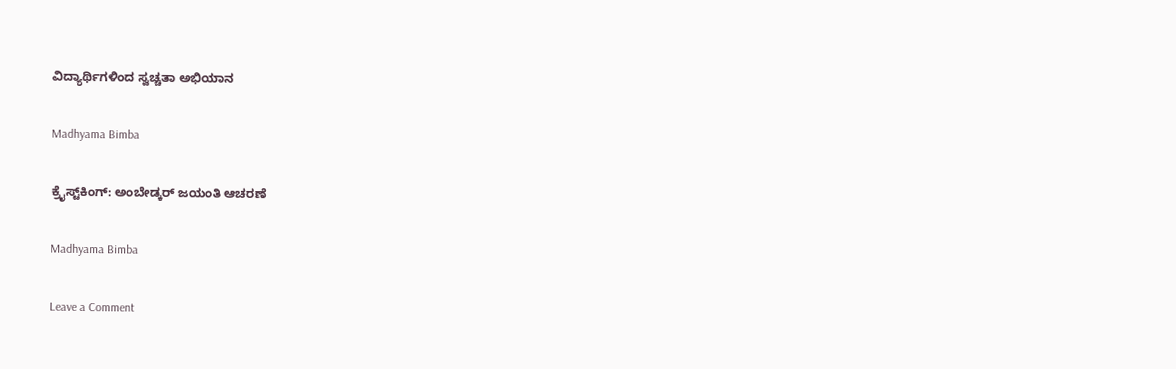ವಿದ್ಯಾರ್ಥಿಗಳಿಂದ ಸ್ವಚ್ಚತಾ ಅಭಿಯಾನ

Madhyama Bimba

ಕ್ರೈಸ್ಟ್‌ಕಿಂಗ್: ಅಂಬೇಡ್ಕರ್ ಜಯಂತಿ ಆಚರಣೆ

Madhyama Bimba

Leave a Comment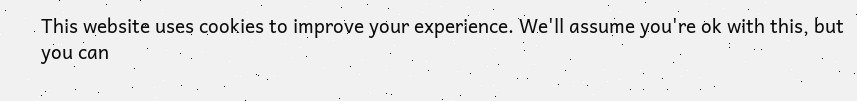This website uses cookies to improve your experience. We'll assume you're ok with this, but you can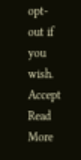opt-out if you wish. Accept Read More